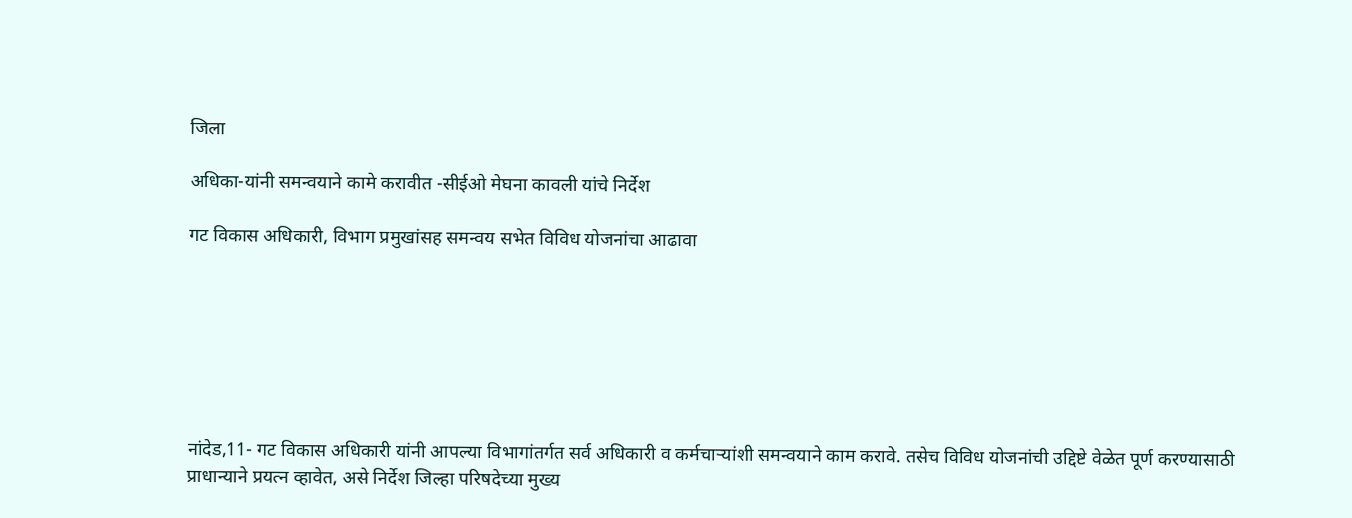जिला

अधिका-यांनी समन्वयाने कामे करावीत -सीईओ मेघना कावली यांचे निर्देश

गट विकास अधिकारी, विभाग प्रमुखांसह समन्वय सभेत विविध योजनांचा आढावा







नांदेड,11- गट विकास अधिकारी यांनी आपल्या विभागांतर्गत सर्व अधिकारी व कर्मचाऱ्यांशी समन्वयाने काम करावे. तसेच विविध योजनांची उद्दिष्टे वेळेत पूर्ण करण्यासाठी प्राधान्याने प्रयत्न व्हावेत, असे निर्देश जिल्हा परिषदेच्या मुख्य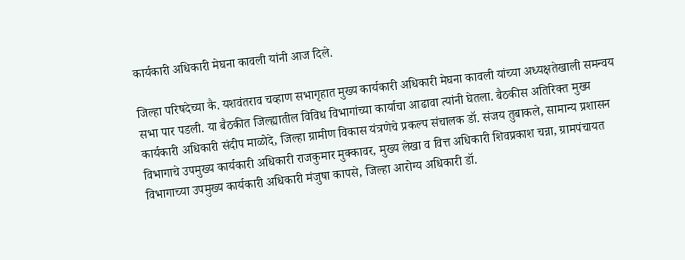कार्यकारी अधिकारी मेघना कावली यांनी आज दिले.

जिल्हा परिषदेच्या कै. यशवंतराव चव्हाण सभागृहात मुख्‍य कार्यकारी अधिकारी मेघना कावली यांच्या अध्यक्षतेखाली समन्वय सभा पार पडली. या बैठकीत जिल्ह्यातील विविध विभागांच्या कार्याचा आढावा त्‍यांनी घेतला. बैठकीस अतिरिक्त मुख्य कार्यकारी अधिकारी संदीप माळोदे, जिल्हा ग्रामीण विकास यंत्रणेचे प्रकल्प संचालक डॉ. संजय तुबाकले, सामान्य प्रशासन विभागाचे उपमुख्य कार्यकारी अधिकारी राजकुमार मुक्कावर, मुख्य लेखा व वित्त अधिकारी शिवप्रकाश चन्ना, ग्रामपंचायत विभागाच्या उपमुख्य कार्यकारी अधिकारी मंजुषा कापसे, जिल्हा आरोग्य अधिकारी डॉ.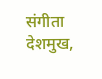संगीता देशमुख,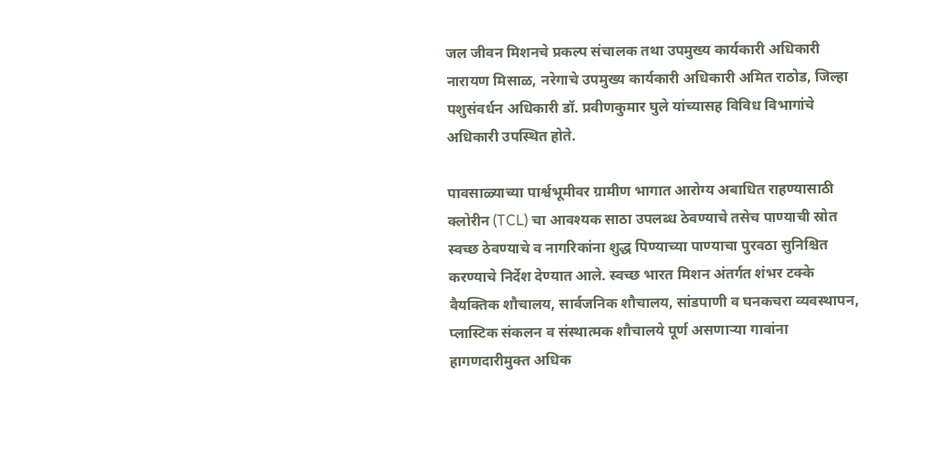जल जीवन मिशनचे प्रकल्प संचालक तथा उपमुख्य कार्यकारी अधिकारी नारायण मिसाळ, नरेगाचे उपमुख्य कार्यकारी अधिकारी अमित राठोड, जिल्हा पशुसंवर्धन अधिकारी डॉ. प्रवीणकुमार घुले यांच्यासह विविध विभागांचे अधिकारी उपस्थित होते.

पावसाळ्याच्या पार्श्वभूमीवर ग्रामीण भागात आरोग्य अबाधित राहण्यासाठी क्लोरीन (TCL) चा आवश्यक साठा उपलब्ध ठेवण्याचे तसेच पाण्याची स्रोत स्वच्छ ठेवण्याचे व नागरिकांना शुद्ध पिण्याच्या पाण्याचा पुरवठा सुनिश्चित करण्याचे निर्देश देण्यात आले. स्वच्छ भारत मिशन अंतर्गत शंभर टक्के वैयक्तिक शौचालय, सार्वजनिक शौचालय, सांडपाणी व घनकचरा व्यवस्थापन, प्लास्टिक संकलन व संस्थात्मक शौचालये पूर्ण असणाऱ्या गावांना हागणदारीमुक्त अधिक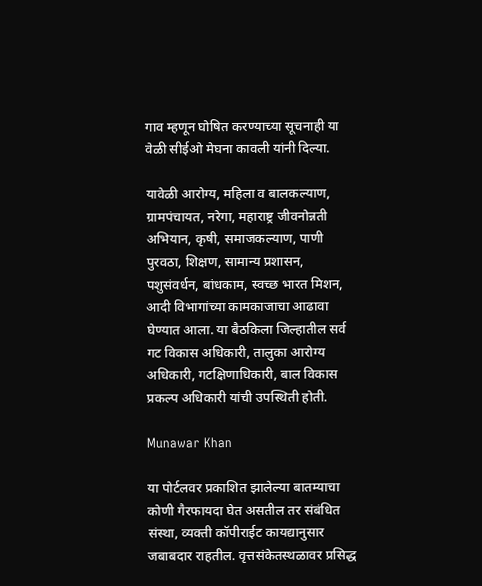गाव म्हणून घोषित करण्याच्या सूचनाही या वेळी सीईओ मेघना कावली यांनी दिल्या.

यावेळी आरोग्य, महिला व बालकल्याण, ग्रामपंचायत, नरेगा, महाराष्ट्र जीवनोन्नती अभियान, कृषी, समाजकल्याण, पाणी पुरवठा, शिक्षण, सामान्‍य प्रशासन, पशुसंवर्धन, बांधकाम, स्वच्छ भारत मिशन, आदी विभागांच्या कामकाजाचा आढावा घेण्यात आला. या बैठकिला जिल्‍हातील सर्व गट विकास अधिकारी, तालुका आरोग्‍य अधिकारी, गटक्षिणाधिकारी, बाल विकास प्रकल्‍प अधिकारी यांची उपस्थिती होती.

Munawar Khan

या पोर्टलवर प्रकाशित झालेल्या बातम्याचा कोणी गैरफायदा घेत असतील तर संबंधित संस्था, व्यक्ती कॉपीराईट कायद्यानुसार जबाबदार राहतील. वृत्तसंकेतस्थळावर प्रसिद्ध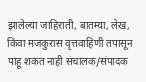झालेल्या जाहिराती, बातम्या, लेख, किंवा मजकुरास वृत्तवाहिणी तपासून पाहू शकत नाही संचालक/संपादक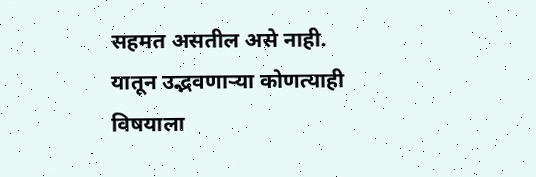सहमत असतील असे नाही. यातून उद्भवणाऱ्या कोणत्याही विषयाला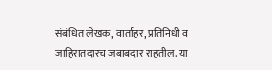संबंधित लेखक, वार्ताहर, प्रतिनिधी व जाहिरातदारच जबाबदार राहतील. या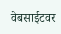वेबसाईटवर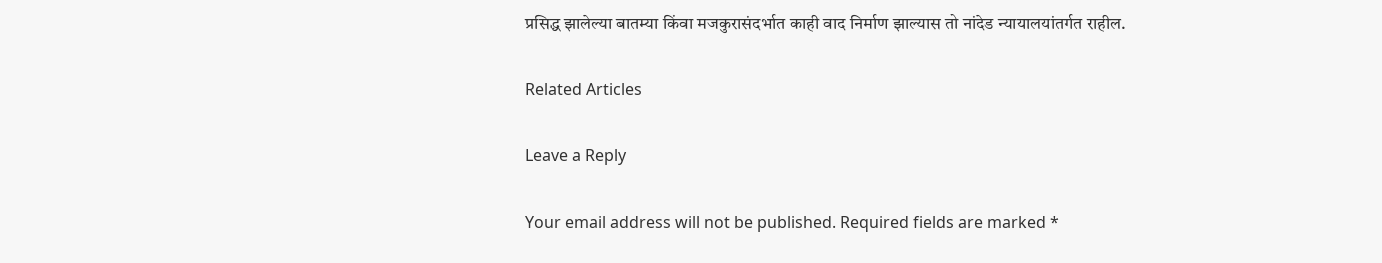प्रसिद्ध झालेल्या बातम्या किंवा मजकुरासंदर्भात काही वाद निर्माण झाल्यास तो नांदेड न्यायालयांतर्गत राहील.

Related Articles

Leave a Reply

Your email address will not be published. Required fields are marked *